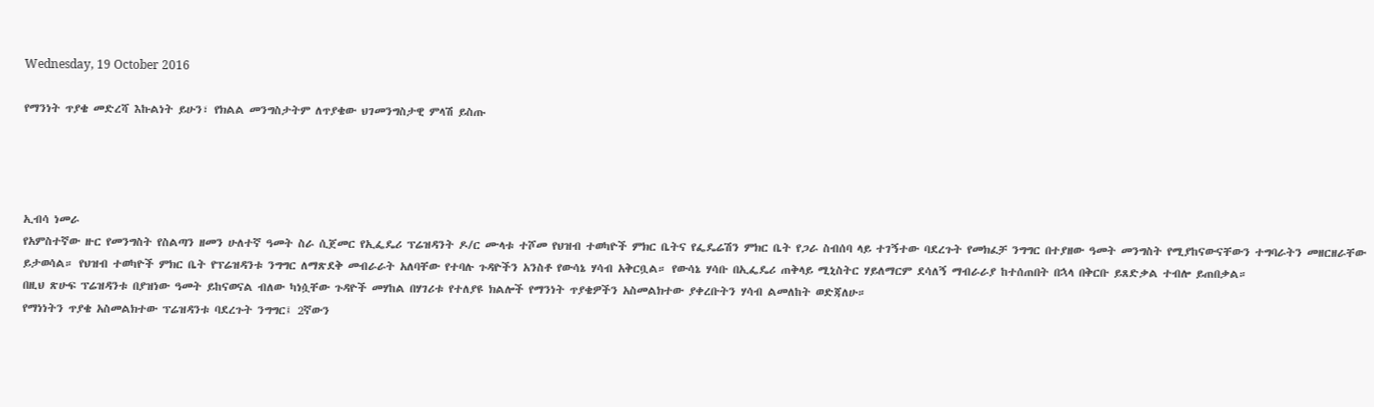Wednesday, 19 October 2016

የማንነት ጥያቄ መድረሻ እኩልነት ይሁን፣ የክልል መንግስታትም ለጥያቄው ህገመንግስታዊ ምላሽ ይስጡ




ኢብሳ ነመራ
የአምስተኛው ዙር የመንግስት የስልጣን ዘመን ሁለተኛ ዓመት ስራ ሲጀመር የኢፌዴሪ ፕሬዝዳንት ዶ/ር ሙላቱ ተሾመ የህዝብ ተወካዮች ምክር ቤትና የፌዴሬሽን ምክር ቤት የጋራ ስብሰባ ላይ ተገኝተው ባደረጉት የመክፈቻ ንግግር በተያዘው ዓመት መንግስት የሚያከናውናቸውን ተግባራትን መዘርዘራቸው ይታወሳል። የህዝብ ተወካዮች ምክር ቤት የፕሬዝዳንቱ ንግግር ለማጽደቅ መብራራት አለባቸው የተባሉ ጉዳዮችን አንስቶ የውሳኔ ሃሳብ አቅርቧል። የውሳኔ ሃሳቡ በኢፌዴሪ ጠቅላይ ሚኒስትር ሃይለማርም ደሳለኝ ማብራራያ ከተሰጠበት በኋላ በቅርቡ ይጸድቃል ተብሎ ይጠበቃል።
በዚህ ጽሁፍ ፕሬዝዳንቱ በያዝነው ዓመት ይከናወናል ብለው ካነሷቸው ጉዳዮች መሃከል በሃገሪቱ የተለያዩ ክልሎች የማንነት ጥያቄዎችን አስመልክተው ያቀረቡትን ሃሳብ ልመለከት ወድጃለሁ።
የማነነትን ጥያቄ አስመልክተው ፕሬዝዳንቱ ባደረጉት ንግግር፤ 2ኛውን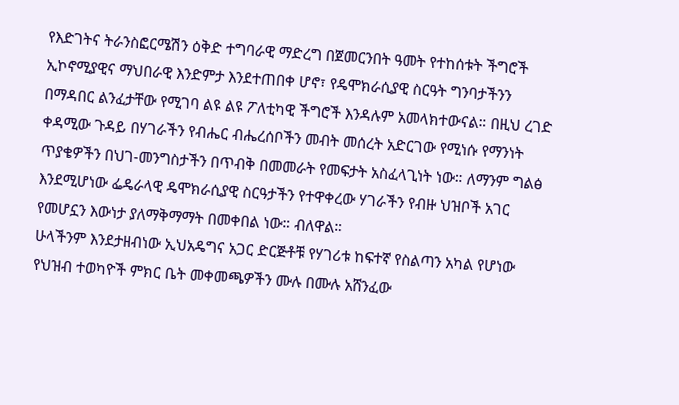የእድገትና ትራንስፎርሜሽን ዕቅድ ተግባራዊ ማድረግ በጀመርንበት ዓመት የተከሰቱት ችግሮች ኢኮኖሚያዊና ማህበራዊ እንድምታ እንደተጠበቀ ሆኖ፣ የዴሞክራሲያዊ ስርዓት ግንባታችንን በማዳበር ልንፈታቸው የሚገባ ልዩ ልዩ ፖለቲካዊ ችግሮች እንዳሉም አመላክተውናል። በዚህ ረገድ ቀዳሚው ጉዳይ በሃገራችን የብሔር ብሔረሰቦችን መብት መሰረት አድርገው የሚነሱ የማንነት ጥያቄዎችን በህገ-መንግስታችን በጥብቅ በመመራት የመፍታት አስፈላጊነት ነው። ለማንም ግልፅ እንደሚሆነው ፌዴራላዊ ዴሞክራሲያዊ ስርዓታችን የተዋቀረው ሃገራችን የብዙ ህዝቦች አገር የመሆኗን እውነታ ያለማቅማማት በመቀበል ነው። ብለዋል።
ሁላችንም እንደታዘብነው ኢህአዴግና አጋር ድርጅቶቹ የሃገሪቱ ከፍተኛ የስልጣን አካል የሆነው የህዝብ ተወካዮች ምክር ቤት መቀመጫዎችን ሙሉ በሙሉ አሸንፈው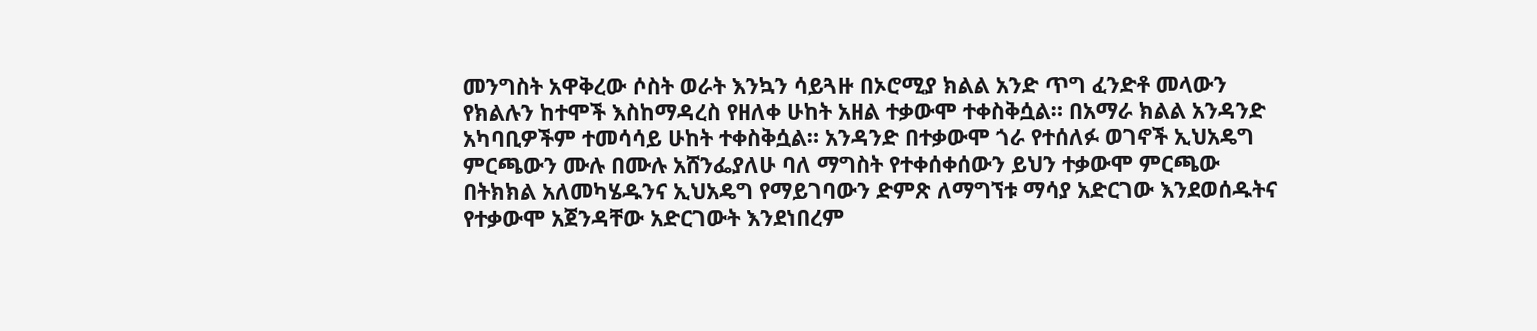መንግስት አዋቅረው ሶስት ወራት እንኳን ሳይጓዙ በኦሮሚያ ክልል አንድ ጥግ ፈንድቶ መላውን የክልሉን ከተሞች እስከማዳረስ የዘለቀ ሁከት አዘል ተቃውሞ ተቀስቅሷል። በአማራ ክልል አንዳንድ አካባቢዎችም ተመሳሳይ ሁከት ተቀስቅሷል። አንዳንድ በተቃውሞ ጎራ የተሰለፉ ወገኖች ኢህአዴግ ምርጫውን ሙሉ በሙሉ አሸንፌያለሁ ባለ ማግስት የተቀሰቀሰውን ይህን ተቃውሞ ምርጫው በትክክል አለመካሄዱንና ኢህአዴግ የማይገባውን ድምጽ ለማግኘቱ ማሳያ አድርገው እንደወሰዱትና የተቃውሞ አጀንዳቸው አድርገውት እንደነበረም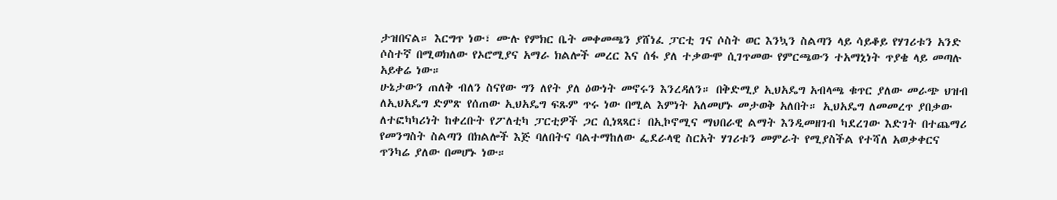ታዝበናል። እርግጥ ነው፣ ሙሉ የምክር ቤት መቀመጫን ያሸነፈ ፓርቲ ገና ሶስት ወር እንኳን ስልጣን ላይ ሳይቆይ የሃገሪቱን አንድ ሶስተኛ በሚወክለው የኦሮሚያና አማራ ክልሎች መረር እና ሰፋ ያለ ተቃውሞ ሲገጥመው የምርጫውን ተአማኒነት ጥያቄ ላይ መጣሉ አይቀሬ ነው።
ሁኔታውን ጠለቅ ብለን ስናየው ግን ለየት ያለ ዕውነት መኖሩን እንረዳለን። በቅድሚያ ኢህአዴግ አብላጫ ቁጥር ያለው መራጭ ህዝብ ለኢህአዴግ ድምጽ የሰጠው ኢህአዴግ ፍጹም ጥሩ ነው በሚል እምነት አለመሆኑ መታወቅ አለበት። ኢህአዴግ ለመመረጥ ያበቃው ለተፎካካሪነት ከቀረቡት የፖለቲካ ፓርቲዎች ጋር ሲነጻጻር፣ በኢኮኖሚና ማህበራዊ ልማት እንዲመዘገብ ካደረገው እድገት በተጨማሪ የመንግስት ስልጣን በክልሎች እጅ ባለበትና ባልተማከለው ፌደራላዊ ስርአት ሃገሪቱን መምራት የሚያስችል የተሻለ አወቃቀርና ጥንካሬ ያለው በመሆኑ ነው።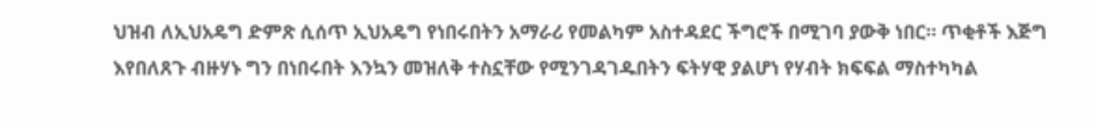ህዝብ ለኢህአዴግ ድምጽ ሲሰጥ ኢህአዴግ የነበሩበትን አማራሪ የመልካም አስተዳደር ችግሮች በሚገባ ያውቅ ነበር። ጥቂቶች እጅግ እየበለጸጉ ብዙሃኑ ግን በነበሩበት እንኳን መዝለቅ ተስኗቸው የሚንገዳገዱበትን ፍትሃዊ ያልሆነ የሃብት ክፍፍል ማስተካካል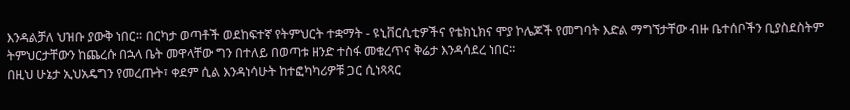እንዳልቻለ ህዝቡ ያውቅ ነበር። በርካታ ወጣቶች ወደከፍተኛ የትምህርት ተቋማት - ዩኒቨርሲቲዎችና የቴክኒክና ሞያ ኮሌጆች የመግባት እድል ማግኘታቸው ብዙ ቤተሰቦችን ቢያስደስትም ትምህርታቸውን ከጨረሱ በኋላ ቤት መዋላቸው ግን በተለይ በወጣቱ ዘንድ ተስፋ መቁረጥና ቅሬታ እንዳሳደረ ነበር።
በዚህ ሁኔታ ኢህአዴግን የመረጡት፣ ቀደም ሲል እንዳነሳሁት ከተፎካካሪዎቹ ጋር ሲነጻጻር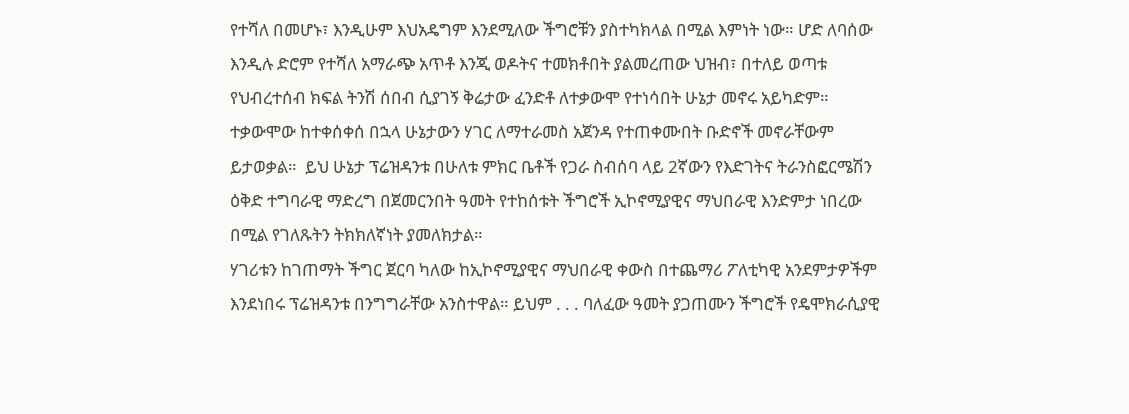የተሻለ በመሆኑ፣ እንዲሁም እህአዴግም እንደሚለው ችግሮቹን ያስተካክላል በሚል እምነት ነው። ሆድ ለባሰው  እንዲሉ ድሮም የተሻለ አማራጭ አጥቶ እንጂ ወዶትና ተመክቶበት ያልመረጠው ህዝብ፣ በተለይ ወጣቱ የህብረተሰብ ክፍል ትንሽ ሰበብ ሲያገኝ ቅሬታው ፈንድቶ ለተቃውሞ የተነሳበት ሁኔታ መኖሩ አይካድም። ተቃውሞው ከተቀሰቀሰ በኋላ ሁኔታውን ሃገር ለማተራመስ አጀንዳ የተጠቀሙበት ቡድኖች መኖራቸውም ይታወቃል።  ይህ ሁኔታ ፕሬዝዳንቱ በሁለቱ ምክር ቤቶች የጋራ ስብሰባ ላይ 2ኛውን የእድገትና ትራንስፎርሜሽን ዕቅድ ተግባራዊ ማድረግ በጀመርንበት ዓመት የተከሰቱት ችግሮች ኢኮኖሚያዊና ማህበራዊ እንድምታ ነበረው በሚል የገለጹትን ትክክለኛነት ያመለክታል።
ሃገሪቱን ከገጠማት ችግር ጀርባ ካለው ከኢኮኖሚያዊና ማህበራዊ ቀውስ በተጨማሪ ፖለቲካዊ አንደምታዎችም እንደነበሩ ፕሬዝዳንቱ በንግግራቸው አንስተዋል። ይህም . . . ባለፈው ዓመት ያጋጠሙን ችግሮች የዴሞክራሲያዊ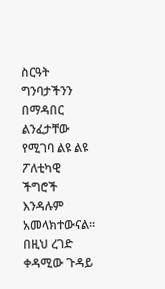ስርዓት ግንባታችንን በማዳበር ልንፈታቸው የሚገባ ልዩ ልዩ ፖለቲካዊ ችግሮች እንዳሉም አመላክተውናል። በዚህ ረገድ ቀዳሚው ጉዳይ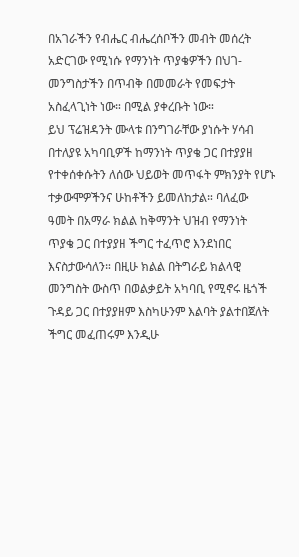በአገራችን የብሔር ብሔረሰቦችን መብት መሰረት አድርገው የሚነሱ የማንነት ጥያቄዎችን በህገ-መንግስታችን በጥብቅ በመመራት የመፍታት አስፈላጊነት ነው። በሚል ያቀረቡት ነው።
ይህ ፕሬዝዳንት ሙላቱ በንግገራቸው ያነሱት ሃሳብ በተለያዩ አካባቢዎች ከማንነት ጥያቄ ጋር በተያያዘ የተቀሰቀሱትን ለሰው ህይወት መጥፋት ምክንያት የሆኑ ተቃውሞዎችንና ሁከቶችን ይመለከታል። ባለፈው ዓመት በአማራ ክልል ከቅማንት ህዝብ የማንነት ጥያቄ ጋር በተያያዘ ችግር ተፈጥሮ እንደነበር እናስታውሳለን። በዚሁ ክልል በትግራይ ክልላዊ መንግስት ውስጥ በወልቃይት አካባቢ የሚኖሩ ዜጎች ጉዳይ ጋር በተያያዘም እስካሁንም እልባት ያልተበጀለት ችግር መፈጠሩም እንዲሁ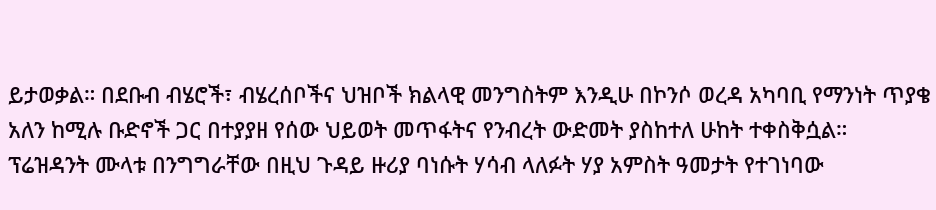ይታወቃል። በደቡብ ብሄሮች፣ ብሄረሰቦችና ህዝቦች ክልላዊ መንግስትም እንዲሁ በኮንሶ ወረዳ አካባቢ የማንነት ጥያቄ አለን ከሚሉ ቡድኖች ጋር በተያያዘ የሰው ህይወት መጥፋትና የንብረት ውድመት ያስከተለ ሁከት ተቀስቅሷል።
ፕሬዝዳንት ሙላቱ በንግግራቸው በዚህ ጉዳይ ዙሪያ ባነሱት ሃሳብ ላለፉት ሃያ አምስት ዓመታት የተገነባው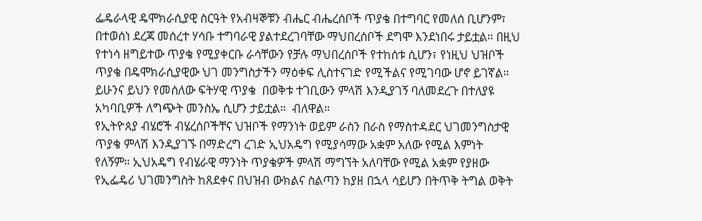ፌዴራላዊ ዴሞክራሲያዊ ስርዓት የአብዛኞቹን ብሔር ብሔረሰቦች ጥያቄ በተግባር የመለሰ ቢሆንም፣ በተወሰነ ደረጃ መሰረተ ሃሳቡ ተግባራዊ ያልተደረገባቸው ማህበረሰቦች ደግሞ እንደነበሩ ታይቷል። በዚህ የተነሳ ዘግይተው ጥያቄ የሚያቀርቡ ራሳቸውን የቻሉ ማህበረሰቦች የተከሰቱ ሲሆን፣ የነዚህ ህዝቦች ጥያቄ በዴሞክራሲያዊው ህገ መንግስታችን ማዕቀፍ ሊስተናገድ የሚችልና የሚገባው ሆኖ ይገኛል። ይሁንና ይህን የመሰለው ፍትሃዊ ጥያቄ  በወቅቱ ተገቢውን ምላሽ እንዲያገኝ ባለመደረጉ በተለያዩ አካባቢዎች ለግጭት መንስኤ ሲሆን ታይቷል።  ብለዋል።
የኢትዮጰያ ብሄሮች ብሄረሰቦችቸና ህዝቦች የማንነት ወይም ራስን በራስ የማስተዳደር ህገመንግስታዊ ጥያቄ ምላሽ እንዲያገኙ በማድረግ ረገድ ኢህአዴግ የሚያሳማው አቋም አለው የሚል እምነት የለኝም። ኢህአዴግ የብሄራዊ ማንነት ጥያቄዎች ምላሽ ማግኘት አለባቸው የሚል አቋም የያዘው የኢፌዴሪ ህገመንግስት ከጸደቀና በህዝብ ውክልና ስልጣን ከያዘ በኋላ ሳይሆን በትጥቅ ትግል ወቅት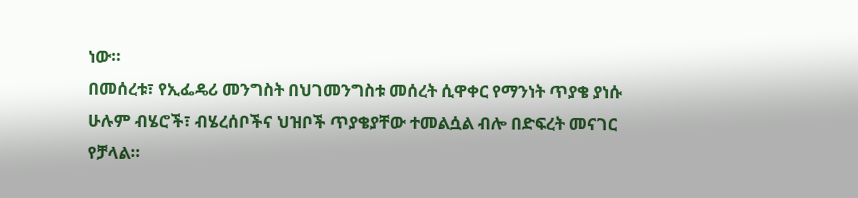ነው።
በመሰረቱ፣ የኢፌዴሪ መንግስት በህገመንግስቱ መሰረት ሲዋቀር የማንነት ጥያቄ ያነሱ ሁሉም ብሄሮች፣ ብሄረሰቦችና ህዝቦች ጥያቄያቸው ተመልሷል ብሎ በድፍረት መናገር የቻላል።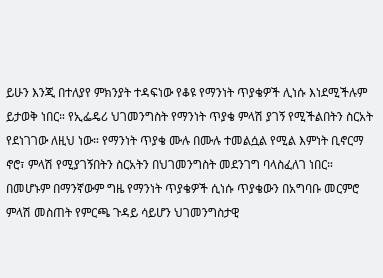ይሁን እንጂ በተለያየ ምክንያት ተዳፍነው የቆዩ የማንነት ጥያቄዎች ሊነሱ እነደሚችሉም ይታወቅ ነበር። የኢፌዴሪ ህገመንግስት የማንነት ጥያቄ ምላሽ ያገኝ የሚችልበትን ስርአት የደነገገው ለዚህ ነው። የማንነት ጥያቄ ሙሉ በሙሉ ተመልሷል የሚል እምነት ቢኖርማ ኖሮ፣ ምላሽ የሚያገኝበትን ስርአትን በህገመንግስት መደንገግ ባላስፈለገ ነበር። በመሆኑም በማንኛውም ግዜ የማንነት ጥያቄዎች ሲነሱ ጥያቄውን በአግባቡ መርምሮ ምላሽ መስጠት የምርጫ ጉዳይ ሳይሆን ህገመንግስታዊ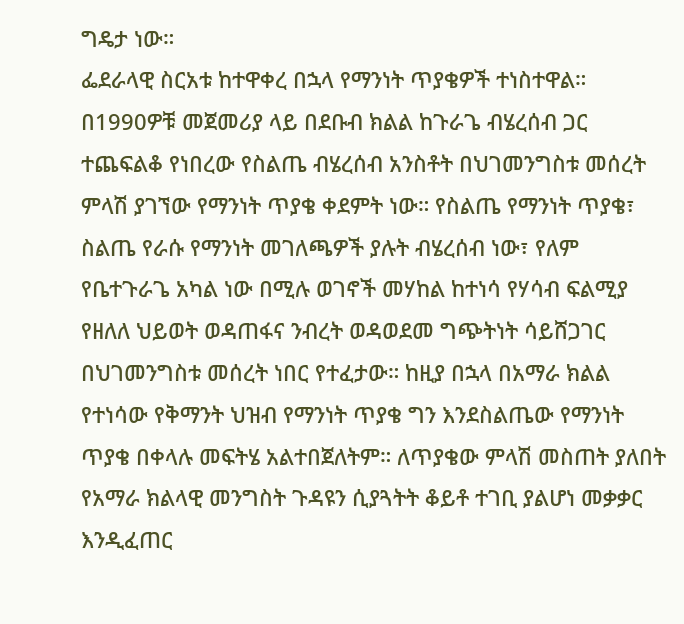ግዴታ ነው።
ፌደራላዊ ስርአቱ ከተዋቀረ በኋላ የማንነት ጥያቄዎች ተነስተዋል። በ1990ዎቹ መጀመሪያ ላይ በደቡብ ክልል ከጉራጌ ብሄረሰብ ጋር ተጨፍልቆ የነበረው የስልጤ ብሄረሰብ አንስቶት በህገመንግስቱ መሰረት ምላሽ ያገኘው የማንነት ጥያቄ ቀደምት ነው። የስልጤ የማንነት ጥያቄ፣ ስልጤ የራሱ የማንነት መገለጫዎች ያሉት ብሄረሰብ ነው፣ የለም የቤተጉራጌ አካል ነው በሚሉ ወገኖች መሃከል ከተነሳ የሃሳብ ፍልሚያ የዘለለ ህይወት ወዳጠፋና ንብረት ወዳወደመ ግጭትነት ሳይሸጋገር በህገመንግስቱ መሰረት ነበር የተፈታው። ከዚያ በኋላ በአማራ ክልል የተነሳው የቅማንት ህዝብ የማንነት ጥያቄ ግን እንደስልጤው የማንነት ጥያቄ በቀላሉ መፍትሄ አልተበጀለትም። ለጥያቄው ምላሽ መስጠት ያለበት የአማራ ክልላዊ መንግስት ጉዳዩን ሲያጓትት ቆይቶ ተገቢ ያልሆነ መቃቃር እንዲፈጠር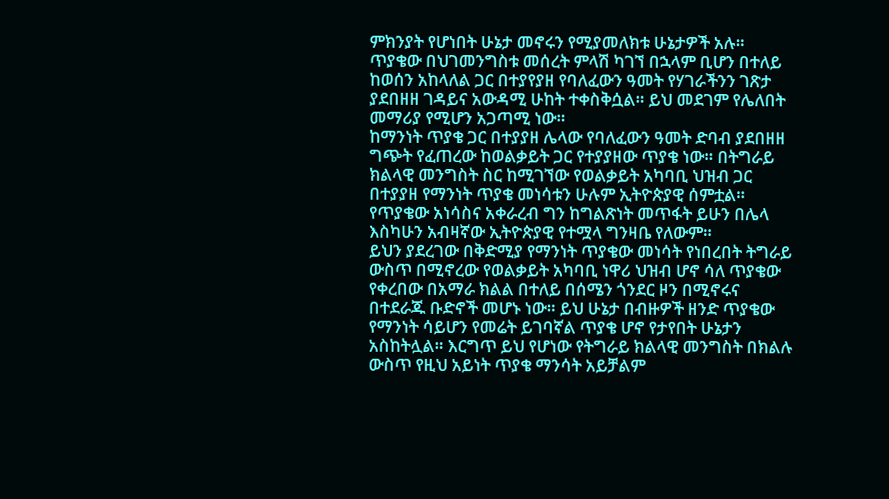ምክንያት የሆነበት ሁኔታ መኖሩን የሚያመለክቱ ሁኔታዎች አሉ። ጥያቄው በህገመንግስቱ መሰረት ምላሽ ካገኘ በኋላም ቢሆን በተለይ ከወሰን አከላለል ጋር በተያየያዘ የባለፈውን ዓመት የሃገራችንን ገጽታ ያደበዘዘ ገዳይና አውዳሚ ሁከት ተቀስቅሷል። ይህ መደገም የሌለበት መማሪያ የሚሆን አጋጣሚ ነው።
ከማንነት ጥያቄ ጋር በተያያዘ ሌላው የባለፈውን ዓመት ድባብ ያደበዘዘ ግጭት የፈጠረው ከወልቃይት ጋር የተያያዘው ጥያቄ ነው። በትግራይ ክልላዊ መንግስት ስር ከሚገኘው የወልቃይት አካባቢ ህዝብ ጋር በተያያዘ የማንነት ጥያቄ መነሳቱን ሁሉም ኢትዮጵያዊ ሰምቷል። የጥያቄው አነሳስና አቀራረብ ግን ከግልጽነት መጥፋት ይሁን በሌላ  እስካሁን አብዛኛው ኢትዮጵያዊ የተሟላ ግንዛቤ የለውም።
ይህን ያደረገው በቅድሚያ የማንነት ጥያቄው መነሳት የነበረበት ትግራይ ውስጥ በሚኖረው የወልቃይት አካባቢ ነዋሪ ህዝብ ሆኖ ሳለ ጥያቄው የቀረበው በአማራ ክልል በተለይ በሰሜን ጎንደር ዞን በሚኖሩና በተደራጁ ቡድኖች መሆኑ ነው። ይህ ሁኔታ በብዙዎች ዘንድ ጥያቄው የማንነት ሳይሆን የመሬት ይገባኛል ጥያቄ ሆኖ የታየበት ሁኔታን አስከትሏል። እርግጥ ይህ የሆነው የትግራይ ክልላዊ መንግስት በክልሉ ውስጥ የዚህ አይነት ጥያቄ ማንሳት አይቻልም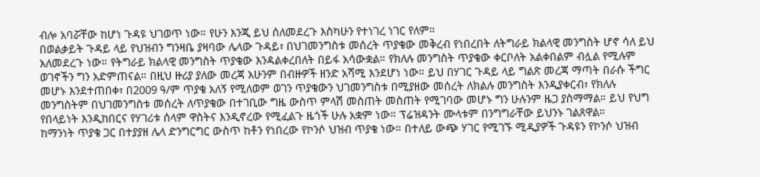ብሎ አባሯቸው ከሆነ ጉዳዩ ህገወጥ ነው። የሁን እንጂ ይህ ሰለመደረጉ እስካሁን የተነገረ ነገር የለም።
በወልቃይት ጉዳይ ላይ የህዝብን ግንዛቤ ያዛባው ሌላው ጉዳይ፣ በህገመንግስቱ መሰረት ጥያቄው መቅረብ የነበረበት ለትግራይ ክልላዊ መንግስት ሆኖ ሳለ ይህ አለመደረጉ ነው። የትግራይ ክልላዊ መንግስት ጥያቄው እንዳልቀረበለት በይፋ አሳውቋል። የክለሉ መንግስት ጥያቄው ቀርቦለት አልቀበልም ብሏል የሚሉም ወገኖችን ግን አድምጠናል። በዚህ ዙሪያ ያለው መረጃ አሁንም በብዙዎች ዘንድ አሻሚ እንደሆነ ነው። ይህ በሃገር ጉዳይ ላይ ግልጽ መረጃ ማጣት በራሱ ችግር መሆኑ እንደተጠበቀ፣ በ2009 ዓ/ም ጥያቄ አለኝ የሚለወም ወገን ጥያቄውን ህገመንግስቱ በሚያዘው መሰረት ለክልሉ መንግስት እንዲያቀርብ፣ የክለሉ መንግስትም በህገመንግስቱ መሰረት ለጥያቄው በተገቢው ግዜ ውስጥ ምላሽ መስጠት መስጠት የሚገባው መሆኑ ግን ሁሉንም ዜጋ ያስማማል። ይህ የህግ የበላይነት እንዲከበርና የሃገሪቱ ሰላም ዋስትና እንዲኖረው የሚፈልጉ ዜጎች ሁሉ አቋም ነው። ፕሬዝዳንት ሙላቱም በንግግራቸው ይህንኑ ገልጸዋል።
ከማንነት ጥያቄ ጋር በተያያዘ ሌላ ድንግርግር ውስጥ ከቶን የነበረው የኮንሶ ህዝብ ጥያቄ ነው። በተለይ ውጭ ሃገር የሚገኙ ሚዲያዎች ጉዳዩን የኮንሶ ህዝብ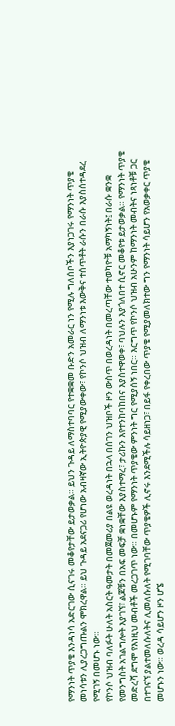የማንነት ጥያቄ እንዳነሳ አድርገው ሲናገሩ መቆየታቸው ይታወቃል። ይህን ጉዳይ ለማስተባባር የተቋቋመ ቡድን አመራር ነን የሚሉ ግለሰቦችን እያነጋገሩ የማንነት ጥያቄ መነሳቱን ሊያረጋግጡልን ሞክረዋል። ይህ ጉዳይ አደናጋሪ የሆነው አብዛኛው ኢትዮጵያዊ የሚያውቀው፣ የኮንሶ ህዝብ ለማንነቱ እውቅና ተሰጥቶት ራሱን በራሱ እያስሰተዳደረ የሚገኝ በመሆኑ ነው።
የኮንሶ ህዝብ ባለፉት ሁለት አስርት ዓመታት በመጀመሪያ በልዩ ወረዳነት በኋላ በሰገን ህዝቦች ዞን ውስጥ በወረዳነት በመረጣቸው ተወካዮቹ አማካኝነት፤ በራሱ ቋንቋ የመንግስት አገልግሎት እያገኘ፣ ልጆቹን በአፍ መፍቻ ቋነቋቸው እያስተማረ፣ ታሪኩን እየተንከባከበና እያስተዋወቀ፣ ባህሉን እያጎለበተ ሲኖር መቆየቱ ይታወቃል። የማንነት ጥያቄ መድረሻ ደግሞ የእነዚህ መብቶች መረጋገጥ ነው። በመሆኑም የማንነት ጥያቄው ምንነት ግር የሚያሰኝ ነበር። እርግጥ የኮንሶ ህዝብ አሁንም ከማንነት መብትና ነጻነቶቹ ጋር በተገናኘ ያልተመለሱለትና ሊመለሱለት የሚገባቸው ጥያቄዎች ሊኖሩ እንደሚችሉ ሳይዘነጋ፣ በይፋ የቀረበው ጥያቄ የሚያመለክተው ግን የማንነት ሳይሆን የአወቃቀር ጥያቄ መሆኑን ነው። ወረዳ ሳይሆን ዞን ሆኜ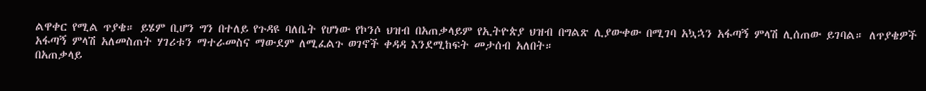ልዋቀር የሚል ጥያቄ። ይሄም ቢሆን ግን በተለይ የጉዳዩ ባለቤት የሆነው የኮንሶ ህዝብ በአጠቃላይም የኢትዮጵያ ህዝብ በግልጽ ሊያውቀው በሚገባ አኳኋን አፋጣኝ ምላሽ ሊሰጠው ይገባል። ለጥያቄዎች አፋጣኝ ምላሽ አለመስጠት ሃገሪቱን ማተራመስና ማውደም ለሚፈልጉ ወገኖች ቀዳዳ እንደሚከፍት መታሰብ አለበት።
በአጠቃላይ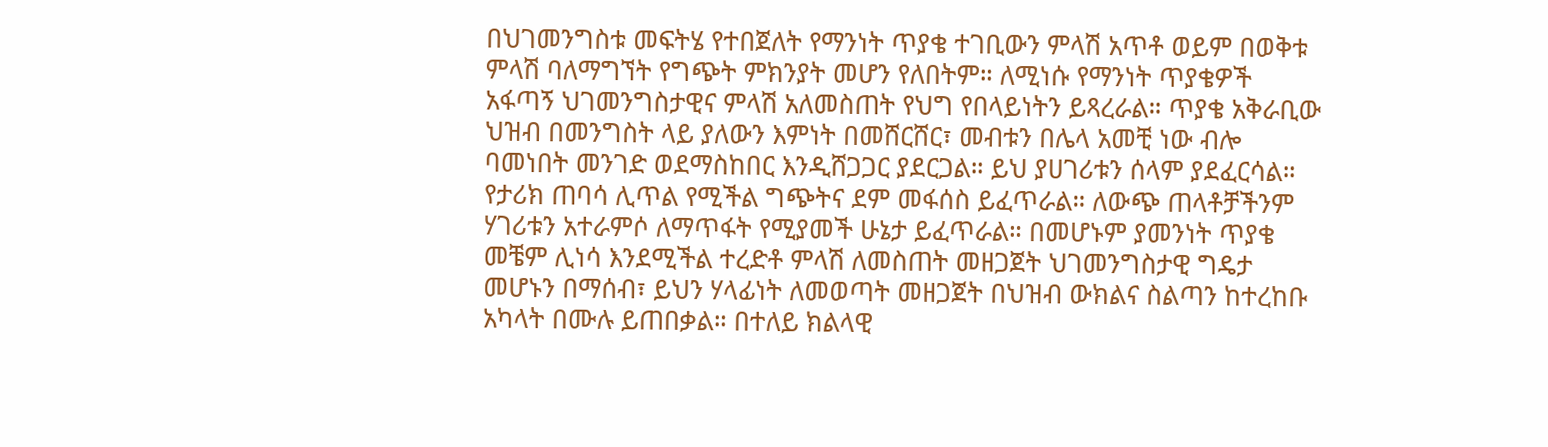በህገመንግስቱ መፍትሄ የተበጀለት የማንነት ጥያቄ ተገቢውን ምላሽ አጥቶ ወይም በወቅቱ ምላሽ ባለማግኘት የግጭት ምክንያት መሆን የለበትም። ለሚነሱ የማንነት ጥያቄዎች አፋጣኝ ህገመንግስታዊና ምላሽ አለመስጠት የህግ የበላይነትን ይጻረራል። ጥያቄ አቅራቢው ህዝብ በመንግስት ላይ ያለውን እምነት በመሸርሸር፣ መብቱን በሌላ አመቺ ነው ብሎ ባመነበት መንገድ ወደማስከበር እንዲሸጋጋር ያደርጋል። ይህ ያሀገሪቱን ሰላም ያደፈርሳል። የታሪክ ጠባሳ ሊጥል የሚችል ግጭትና ደም መፋሰስ ይፈጥራል። ለውጭ ጠላቶቻችንም ሃገሪቱን አተራምሶ ለማጥፋት የሚያመች ሁኔታ ይፈጥራል። በመሆኑም ያመንነት ጥያቄ መቼም ሊነሳ እንደሚችል ተረድቶ ምላሽ ለመስጠት መዘጋጀት ህገመንግስታዊ ግዴታ መሆኑን በማሰብ፣ ይህን ሃላፊነት ለመወጣት መዘጋጀት በህዝብ ውክልና ስልጣን ከተረከቡ አካላት በሙሉ ይጠበቃል። በተለይ ክልላዊ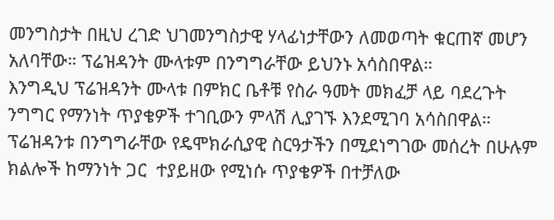መንግስታት በዚህ ረገድ ህገመንግስታዊ ሃላፊነታቸውን ለመወጣት ቁርጠኛ መሆን አለባቸው። ፕሬዝዳንት ሙላቱም በንግግራቸው ይህንኑ አሳስበዋል።
እንግዲህ ፕሬዝዳንት ሙላቱ በምክር ቤቶቹ የስራ ዓመት መክፈቻ ላይ ባደረጉት ንግግር የማንነት ጥያቄዎች ተገቢውን ምላሽ ሊያገኙ እንደሚገባ አሳስበዋል። ፕሬዝዳንቱ በንግግራቸው የዴሞክራሲያዊ ስርዓታችን በሚደነግገው መሰረት በሁሉም ክልሎች ከማንነት ጋር  ተያይዘው የሚነሱ ጥያቄዎች በተቻለው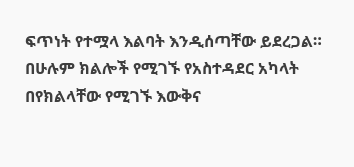ፍጥነት የተሟላ እልባት እንዲሰጣቸው ይደረጋል። በሁሉም ክልሎች የሚገኙ የአስተዳደር አካላት በየክልላቸው የሚገኙ እውቅና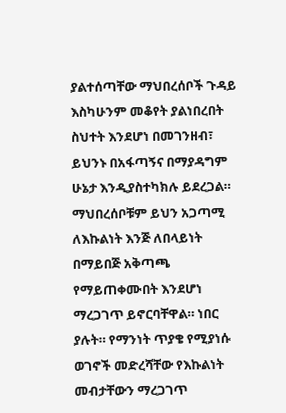ያልተሰጣቸው ማህበረሰቦች ጉዳይ እስካሁንም መቆየት ያልነበረበት ስህተት እንደሆነ በመገንዘብ፣ ይህንኑ በአፋጣኝና በማያዳግም ሁኔታ እንዲያስተካክሉ ይደረጋል።  ማህበረሰቦቹም ይህን አጋጣሚ ለእኩልነት እንጅ ለበላይነት በማይበጅ አቅጣጫ የማይጠቀሙበት እንደሆነ ማረጋገጥ ይኖርባቸዋል። ነበር ያሉት። የማንነት ጥያቄ የሚያነሱ ወገኖች መድረሻቸው የእኩልነት መብታቸውን ማረጋገጥ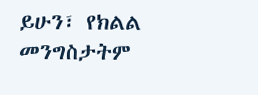ይሁን፣ የክልል መንግስታትም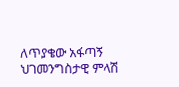ለጥያቄው አፋጣኝ ህገመንግስታዊ ምላሽ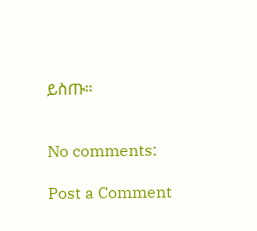ይስጡ።


No comments:

Post a Comment